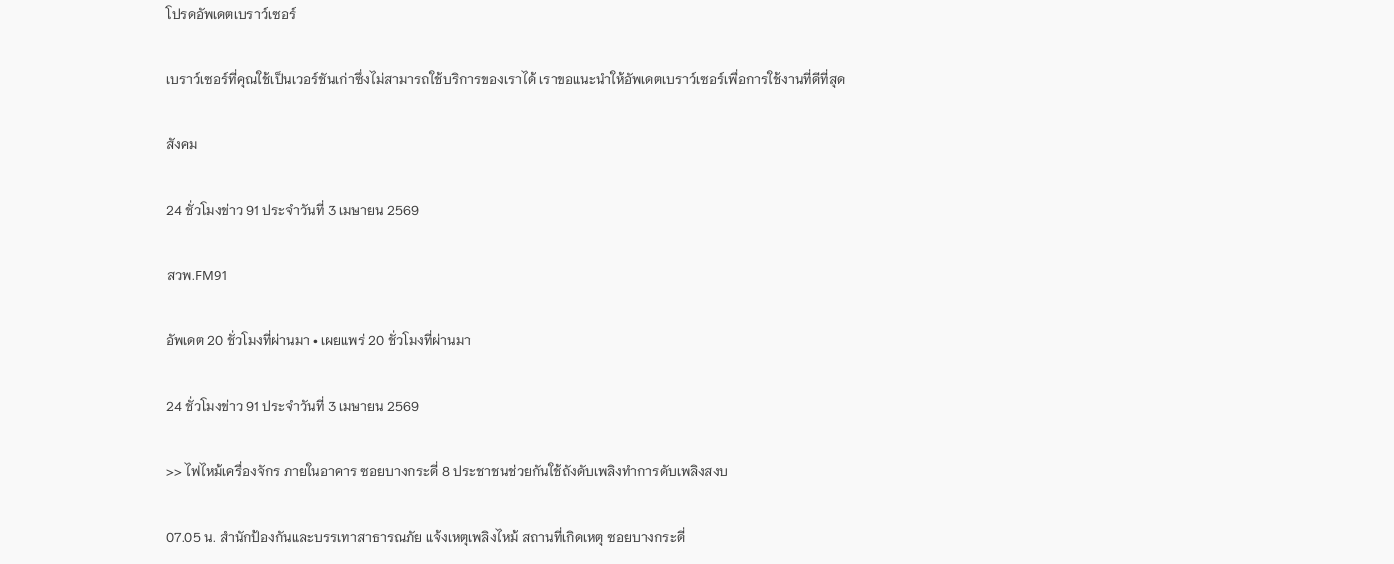โปรดอัพเดตเบราว์เซอร์

เบราว์เซอร์ที่คุณใช้เป็นเวอร์ชันเก่าซึ่งไม่สามารถใช้บริการของเราได้ เราขอแนะนำให้อัพเดตเบราว์เซอร์เพื่อการใช้งานที่ดีที่สุด

สังคม

24 ชั่วโมงข่าว 91 ประจำวันที่ 3 เมษายน 2569

สวพ.FM91

อัพเดต 20 ชั่วโมงที่ผ่านมา • เผยแพร่ 20 ชั่วโมงที่ผ่านมา

24 ชั่วโมงข่าว 91 ประจำวันที่ 3 เมษายน 2569

>> ไฟไหม้เครื่องจักร ภายในอาคาร ซอยบางกระดี่ 8 ประชาชนช่วยกันใช้ถังดับเพลิงทำการดับเพลิงสงบ

07.05 น. สำนักป้องกันและบรรเทาสาธารณภัย แจ้งเหตุเพลิงไหม้ สถานที่เกิดเหตุ ซอยบางกระดี่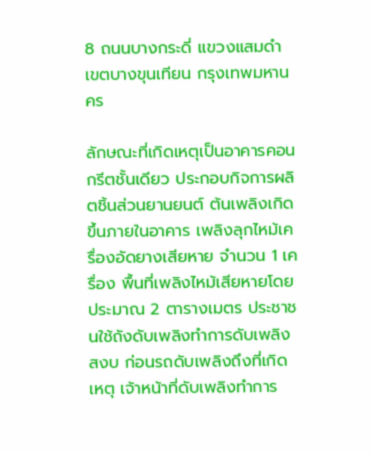8 ถนนบางกระดี่ แขวงแสมดำ เขตบางขุนเทียน กรุงเทพมหานคร

ลักษณะที่เกิดเหตุเป็นอาคารคอนกรีตชั้นเดียว ประกอบกิจการผลิตชิ้นส่วนยานยนต์ ต้นเพลิงเกิดขึ้นภายในอาคาร เพลิงลุกไหม้เครื่องอัดยางเสียหาย จำนวน 1 เครื่อง พื้นที่เพลิงไหม้เสียหายโดยประมาณ 2 ตารางเมตร ประชาชนใช้ถังดับเพลิงทำการดับเพลิงสงบ ก่อนรถดับเพลิงถึงที่เกิดเหตุ เจ้าหน้าที่ดับเพลิงทำการ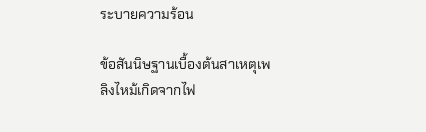ระบายความร้อน

ข้อสันนิษฐานเบื้องต้นสาเหตุเพลิงไหม้เกิดจากไฟ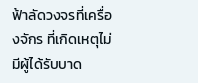ฟ้าลัดวงจรที่เครื่องจักร ที่เกิดเหตุไม่มีผู้ได้รับบาด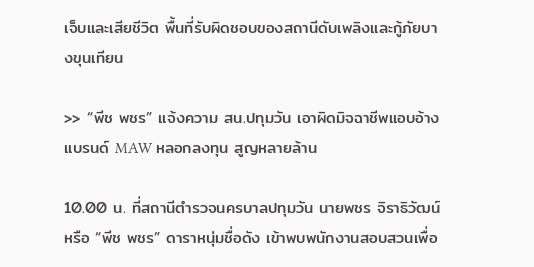เจ็บและเสียชีวิต พื้นที่รับผิดชอบของสถานีดับเพลิงและกู้ภัยบางขุนเทียน

>> “พีช พชร” แจ้งความ สน.ปทุมวัน เอาผิดมิจฉาชีพแอบอ้างแบรนด์ MAW หลอกลงทุน สูญหลายล้าน

10.00 น. ที่สถานีตำรวจนครบาลปทุมวัน นายพชร จิราธิวัฒน์ หรือ “พีช พชร” ดาราหนุ่มชื่อดัง เข้าพบพนักงานสอบสวนเพื่อ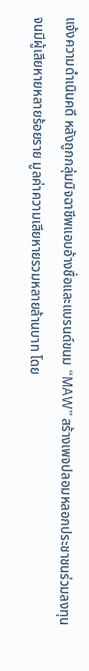แจ้งความดำเนินคดี หลังถูกกลุ่มมิจฉาชีพแอบอ้างชื่อและแบรนด์ขนม “MAW” สร้างเพจปลอมหลอกประชาชนร่วมลงทุน จนมีผู้เสียหายหลายร้อยราย มูลค่าความเสียหายรวมหลายล้านบาท โดย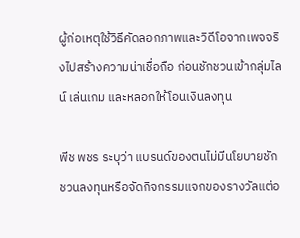ผู้ก่อเหตุใช้วิธีคัดลอกภาพและวิดีโอจากเพจจริงไปสร้างความน่าเชื่อถือ ก่อนชักชวนเข้ากลุ่มไลน์ เล่นเกม และหลอกให้โอนเงินลงทุน

พีช พชร ระบุว่า แบรนด์ของตนไม่มีนโยบายชักชวนลงทุนหรือจัดกิจกรรมแจกของรางวัลแต่อ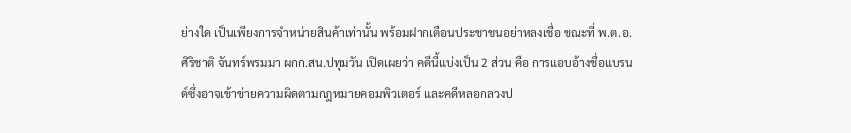ย่างใด เป็นเพียงการจำหน่ายสินค้าเท่านั้น พร้อมฝากเตือนประชาชนอย่าหลงเชื่อ ขณะที่ พ.ต.อ.ศิริชาติ จันทร์พรมมา ผกก.สน.ปทุมวัน เปิดเผยว่า คดีนี้แบ่งเป็น 2 ส่วน คือ การแอบอ้างชื่อแบรนด์ซึ่งอาจเข้าข่ายความผิดตามกฎหมายคอมพิวเตอร์ และคดีหลอกลวงป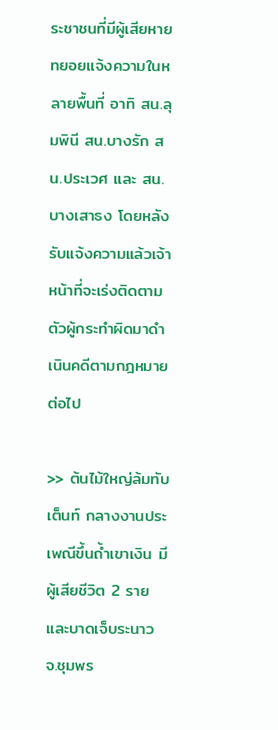ระชาชนที่มีผู้เสียหายทยอยแจ้งความในหลายพื้นที่ อาทิ สน.ลุมพินี สน.บางรัก สน.ประเวศ และ สน.บางเสาธง โดยหลังรับแจ้งความแล้วเจ้าหน้าที่จะเร่งติดตามตัวผู้กระทำผิดมาดำเนินคดีตามกฎหมายต่อไป

>> ต้นไม้ใหญ่ล้มทับเต็นท์ กลางงานประเพณีขึ้นถ้ำเขาเงิน มีผู้เสียชีวิต 2 รายและบาดเจ็บระนาว จ.ชุมพร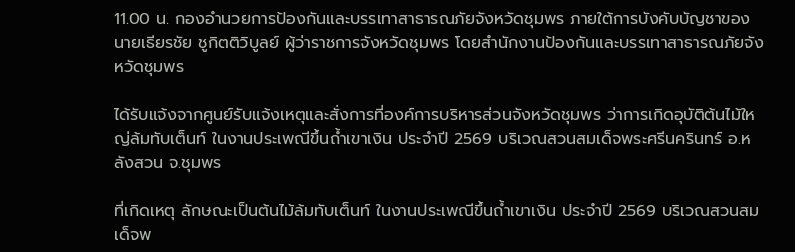11.00 น. กองอำนวยการป้องกันและบรรเทาสาธารณภัยจังหวัดชุมพร ภายใต้การบังคับบัญชาของนายเธียรชัย ชูกิตติวิบูลย์ ผู้ว่าราชการจังหวัดชุมพร โดยสำนักงานป้องกันและบรรเทาสาธารณภัยจังหวัดชุมพร

ได้รับแจ้งจากศูนย์รับแจ้งเหตุและสั่งการที่องค์การบริหารส่วนจังหวัดชุมพร ว่าการเกิดอุบัติต้นไม้ใหญ่ล้มทับเต็นท์ ในงานประเพณีขึ้นถ้ำเขาเงิน ประจำปี 2569 บริเวณสวนสมเด็จพระศรีนครินทร์ อ.หลังสวน จ.ชุมพร

ที่เกิดเหตุ ลักษณะเป็นต้นไม้ล้มทับเต็นท์ ในงานประเพณีขึ้นถ้ำเขาเงิน ประจำปี 2569 บริเวณสวนสมเด็จพ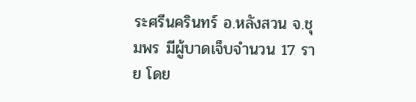ระศรีนครินทร์ อ.หลังสวน จ.ชุมพร มีผู้บาดเจ็บจำนวน 17 ราย โดย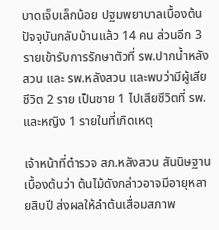บาดเจ็บเล็กน้อย ปฐมพยาบาลเบื้องต้นปัจจุบันกลับบ้านแล้ว 14 คน ส่วนอีก 3 รายเข้ารับการรักษาตัวที่ รพ.ปากน้ำหลังสวน และ รพ.หลังสวน และพบว่ามีผู้เสียชีวิต 2 ราย เป็นชาย 1 ไปเสียชีวิตที่ รพ. และหญิง 1 รายในที่เกิดเหตุ

เจ้าหน้าที่ตำรวจ สภ.หลังสวน สันนิษฐานเบื้องต้นว่า ต้นไม้ดังกล่าวอาจมีอายุหลายสิบปี ส่งผลให้ลำต้นเสื่อมสภาพ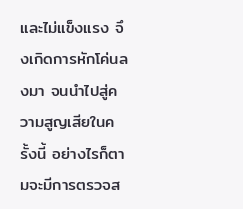และไม่แข็งแรง จึงเกิดการหักโค่นลงมา จนนำไปสู่ความสูญเสียในครั้งนี้ อย่างไรก็ตามจะมีการตรวจส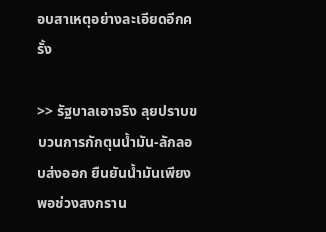อบสาเหตุอย่างละเอียดอีกครั้ง

>> รัฐบาลเอาจริง ลุยปราบขบวนการกักตุนน้ำมัน-ลักลอบส่งออก ยืนยันน้ำมันเพียงพอช่วงสงกราน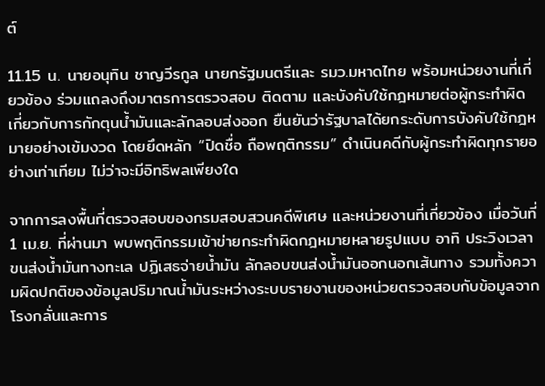ต์

11.15 น. นายอนุทิน ชาญวีรกูล นายกรัฐมนตรีและ รมว.มหาดไทย พร้อมหน่วยงานที่เกี่ยวข้อง ร่วมแถลงถึงมาตรการตรวจสอบ ติดตาม และบังคับใช้กฎหมายต่อผู้กระทำผิดเกี่ยวกับการกักตุนน้ำมันและลักลอบส่งออก ยืนยันว่ารัฐบาลได้ยกระดับการบังคับใช้กฎหมายอย่างเข้มงวด โดยยึดหลัก “ปิดชื่อ ถือพฤติกรรม” ดำเนินคดีกับผู้กระทำผิดทุกรายอย่างเท่าเทียม ไม่ว่าจะมีอิทธิพลเพียงใด

จากการลงพื้นที่ตรวจสอบของกรมสอบสวนคดีพิเศษ และหน่วยงานที่เกี่ยวข้อง เมื่อวันที่ 1 เม.ย. ที่ผ่านมา พบพฤติกรรมเข้าข่ายกระทำผิดกฎหมายหลายรูปแบบ อาทิ ประวิงเวลาขนส่งน้ำมันทางทะเล ปฏิเสธจ่ายน้ำมัน ลักลอบขนส่งน้ำมันออกนอกเส้นทาง รวมทั้งความผิดปกติของข้อมูลปริมาณน้ำมันระหว่างระบบรายงานของหน่วยตรวจสอบกับข้อมูลจากโรงกลั่นและการ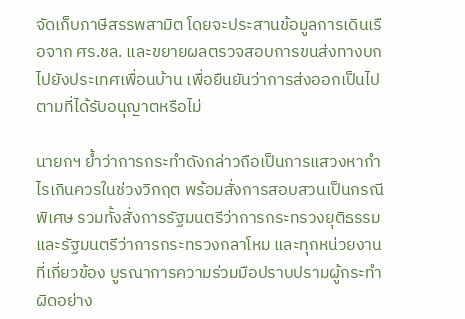จัดเก็บภาษีสรรพสามิต โดยจะประสานข้อมูลการเดินเรือจาก ศร.ชล. และขยายผลตรวจสอบการขนส่งทางบกไปยังประเทศเพื่อนบ้าน เพื่อยืนยันว่าการส่งออกเป็นไปตามที่ได้รับอนุญาตหรือไม่

นายกฯ ย้ำว่าการกระทำดังกล่าวถือเป็นการแสวงหากำไรเกินควรในช่วงวิกฤต พร้อมสั่งการสอบสวนเป็นกรณีพิเศษ รวมทั้งสั่งการรัฐมนตรีว่าการกระทรวงยุติธรรมและรัฐมนตรีว่าการกระทรวงกลาโหม และทุกหน่วยงานที่เกี่ยวข้อง บูรณาการความร่วมมือปราบปรามผู้กระทำผิดอย่าง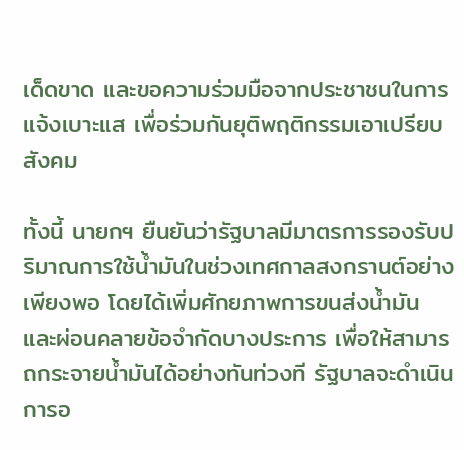เด็ดขาด และขอความร่วมมือจากประชาชนในการแจ้งเบาะแส เพื่อร่วมกันยุติพฤติกรรมเอาเปรียบสังคม

ทั้งนี้ นายกฯ ยืนยันว่ารัฐบาลมีมาตรการรองรับปริมาณการใช้น้ำมันในช่วงเทศกาลสงกรานต์อย่างเพียงพอ โดยได้เพิ่มศักยภาพการขนส่งน้ำมัน และผ่อนคลายข้อจำกัดบางประการ เพื่อให้สามารถกระจายน้ำมันได้อย่างทันท่วงที รัฐบาลจะดำเนินการอ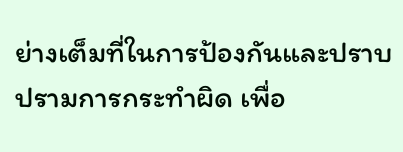ย่างเต็มที่ในการป้องกันและปราบปรามการกระทำผิด เพื่อ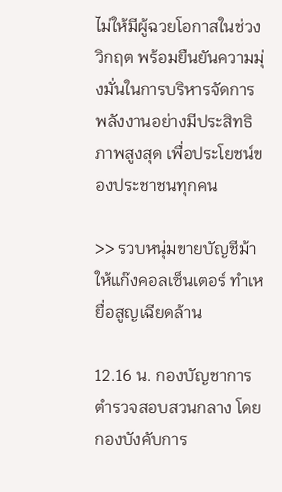ไม่ให้มีผู้ฉวยโอกาสในช่วงวิกฤต พร้อมยืนยันความมุ่งมั่นในการบริหารจัดการพลังงานอย่างมีประสิทธิภาพสูงสุด เพื่อประโยชน์ของประชาชนทุกคน

>> รวบหนุ่มขายบัญชีม้าให้แก๊งคอลเซ็นเตอร์ ทำเหยื่อสูญเฉียดล้าน

12.16 น. กองบัญชาการตำรวจสอบสวนกลาง โดย กองบังคับการ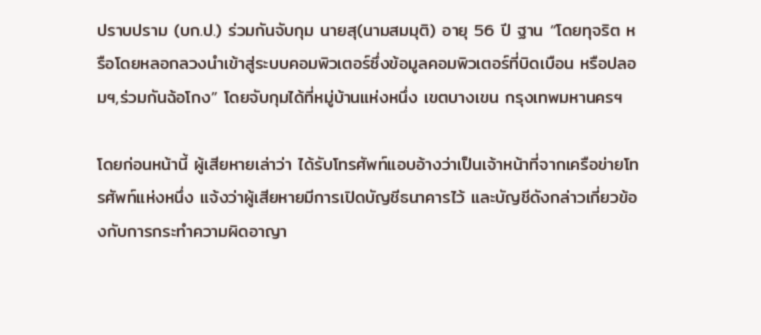ปราบปราม (บก.ป.) ร่วมกันจับกุม นายสุ(นามสมมุติ) อายุ 56 ปี ฐาน “โดยทุจริต หรือโดยหลอกลวงนำเข้าสู่ระบบคอมพิวเตอร์ซึ่งข้อมูลคอมพิวเตอร์ที่บิดเบือน หรือปลอมฯ,ร่วมกันฉ้อโกง” โดยจับกุมได้ที่หมู่บ้านแห่งหนึ่ง เขตบางเขน กรุงเทพมหานครฯ

โดยก่อนหน้านี้ ผู้เสียหายเล่าว่า ได้รับโทรศัพท์แอบอ้างว่าเป็นเจ้าหน้าที่จากเครือข่ายโทรศัพท์แห่งหนึ่ง แจ้งว่าผู้เสียหายมีการเปิดบัญชีธนาคารไว้ และบัญชีดังกล่าวเกี่ยวข้องกับการกระทำความผิดอาญา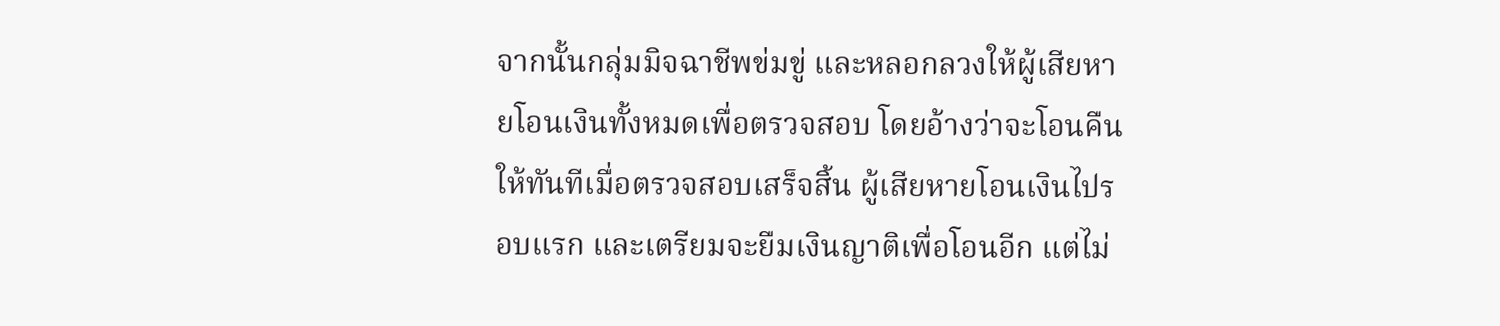จากนั้นกลุ่มมิจฉาชีพข่มขู่ และหลอกลวงให้ผู้เสียหายโอนเงินทั้งหมดเพื่อตรวจสอบ โดยอ้างว่าจะโอนคืนให้ทันทีเมื่อตรวจสอบเสร็จสิ้น ผู้เสียหายโอนเงินไปรอบแรก และเตรียมจะยืมเงินญาติเพื่อโอนอีก แต่ไม่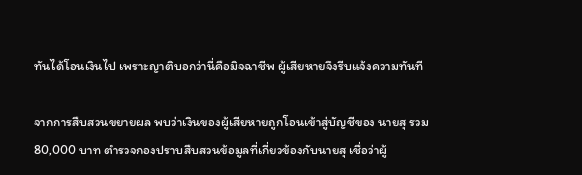ทันได้โอนเงินไป เพราะญาติบอกว่านี่คือมิจฉาชีพ ผู้เสียหายจึงรีบแจ้งความทันที

จากการสืบสวนขยายผล พบว่าเงินของผู้เสียหายถูกโอนเข้าสู่บัญชีของ นายสุ รวม 80,000 บาท ตำรวจกองปราบสืบสวนข้อมูลที่เกี่ยวข้องกับนายสุ เชื่อว่าผู้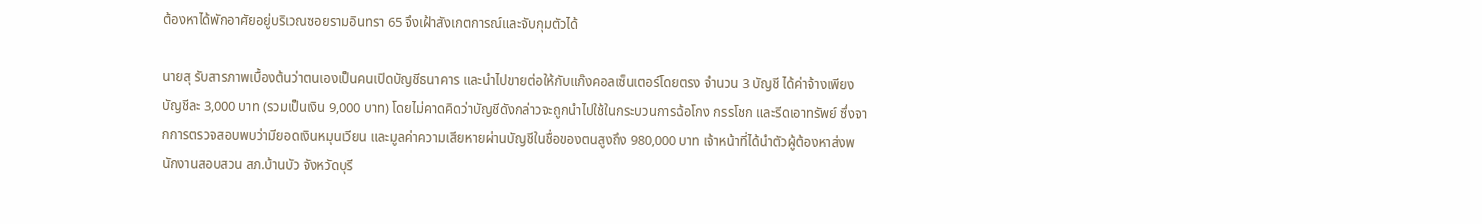ต้องหาได้พักอาศัยอยู่บริเวณซอยรามอินทรา 65 จึงเฝ้าสังเกตการณ์และจับกุมตัวได้

นายสุ รับสารภาพเบื้องต้นว่าตนเองเป็นคนเปิดบัญชีธนาคาร และนำไปขายต่อให้กับแก๊งคอลเซ็นเตอร์โดยตรง จำนวน 3 บัญชี ได้ค่าจ้างเพียงบัญชีละ 3,000 บาท (รวมเป็นเงิน 9,000 บาท) โดยไม่คาดคิดว่าบัญชีดังกล่าวจะถูกนำไปใช้ในกระบวนการฉ้อโกง กรรโชก และรีดเอาทรัพย์ ซึ่งจากการตรวจสอบพบว่ามียอดเงินหมุนเวียน และมูลค่าความเสียหายผ่านบัญชีในชื่อของตนสูงถึง 980,000 บาท เจ้าหน้าที่ได้นำตัวผู้ต้องหาส่งพนักงานสอบสวน สภ.บ้านบัว จังหวัดบุรี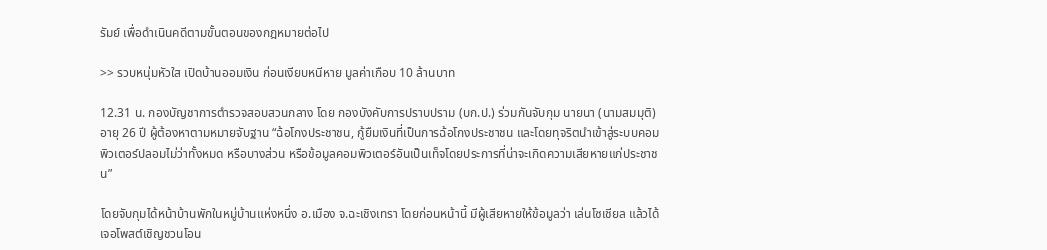รัมย์ เพื่อดำเนินคดีตามขั้นตอนของกฎหมายต่อไป

>> รวบหนุ่มหัวใส เปิดบ้านออมเงิน ก่อนเงียบหนีหาย มูลค่าเกือบ 10 ล้านบาท

12.31 น. กองบัญชาการตำรวจสอบสวนกลาง โดย กองบังคับการปราบปราม (บก.ป.) ร่วมกันจับกุม นายนา (นามสมมุติ) อายุ 26 ปี ผู้ต้องหาตามหมายจับฐาน “ฉ้อโกงประชาชน, กู้ยืมเงินที่เป็นการฉ้อโกงประชาชน และโดยทุจริตนำเข้าสู่ระบบคอมพิวเตอร์ปลอมไม่ว่าทั้งหมด หรือบางส่วน หรือข้อมูลคอมพิวเตอร์อันเป็นเท็จโดยประการที่น่าจะเกิดความเสียหายแก่ประชาชน”

โดยจับกุมได้หน้าบ้านพักในหมู่บ้านแห่งหนึ่ง อ.เมือง จ.ฉะเชิงเทรา โดยก่อนหน้านี้ มีผู้เสียหายให้ข้อมูลว่า เล่นโซเชียล แล้วได้เจอโพสต์เชิญชวนโอน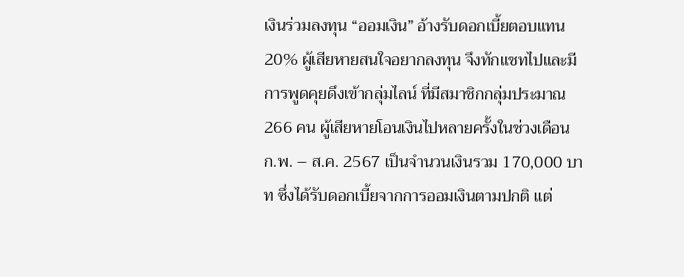เงินร่วมลงทุน “ออมเงิน” อ้างรับดอกเบี้ยตอบแทน 20% ผู้เสียหายสนใจอยากลงทุน จึงทักแชทไปและมีการพูดคุยดึงเข้ากลุ่มไลน์ ที่มีสมาชิกกลุ่มประมาณ 266 คน ผู้เสียหายโอนเงินไปหลายครั้งในช่วงเดือน ก.พ. – ส.ค. 2567 เป็นจำนวนเงินรวม 170,000 บาท ซึ่งได้รับดอกเบี้ยจากการออมเงินตามปกติ แต่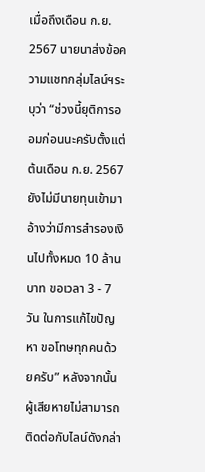เมื่อถึงเดือน ก.ย. 2567 นายนาส่งข้อความแชทกลุ่มไลน์ฯระบุว่า “ช่วงนี้ยุติการออมก่อนนะครับตั้งแต่ต้นเดือน ก.ย. 2567 ยังไม่มีนายทุนเข้ามา อ้างว่ามีการสำรองเงินไปทั้งหมด 10 ล้านบาท ขอเวลา 3 - 7 วัน ในการแก้ไขปัญหา ขอโทษทุกคนด้วยครับ” หลังจากนั้นผู้เสียหายไม่สามารถติดต่อกับไลน์ดังกล่า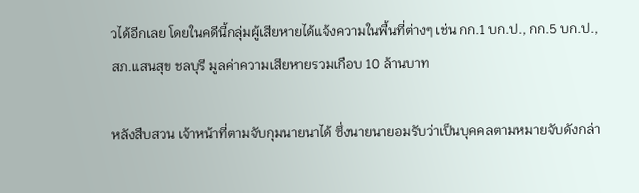วได้อีกเลย โดยในคดีนี้กลุ่มผู้เสียหายได้แจ้งความในพื้นที่ต่างๆ เช่น กก.1 บก.ป., กก.5 บก.ป., สภ.แสนสุข ชลบุรี มูลค่าความเสียหายรวมเกือบ 10 ล้านบาท

หลังสืบสวน เจ้าหน้าที่ตามจับกุมนายนาได้ ซึ่งนายนายอมรับว่าเป็นบุคคลตามหมายจับดังกล่า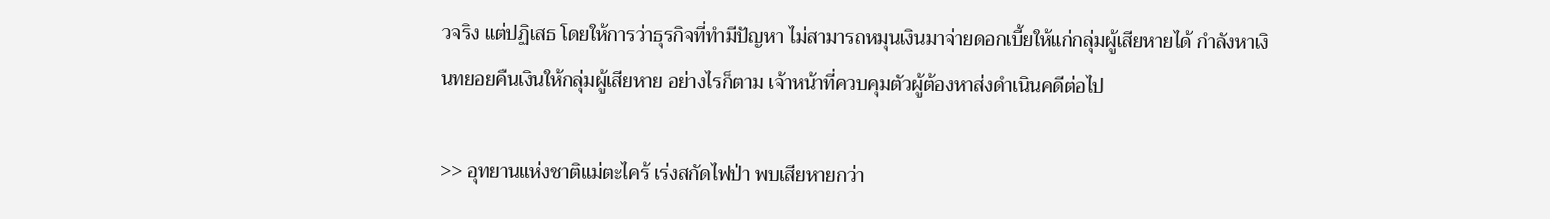วจริง แต่ปฏิเสธ โดยให้การว่าธุรกิจที่ทำมีปัญหา ไม่สามารถหมุนเงินมาจ่ายดอกเบี้ยให้แก่กลุ่มผู้เสียหายได้ กำลังหาเงินทยอยคืนเงินให้กลุ่มผู้เสียหาย อย่างไรก็ตาม เจ้าหน้าที่ควบคุมตัวผู้ต้องหาส่งดำเนินคดีต่อไป

>> อุทยานแห่งชาติแม่ตะไคร้ เร่งสกัดไฟป่า พบเสียหายกว่า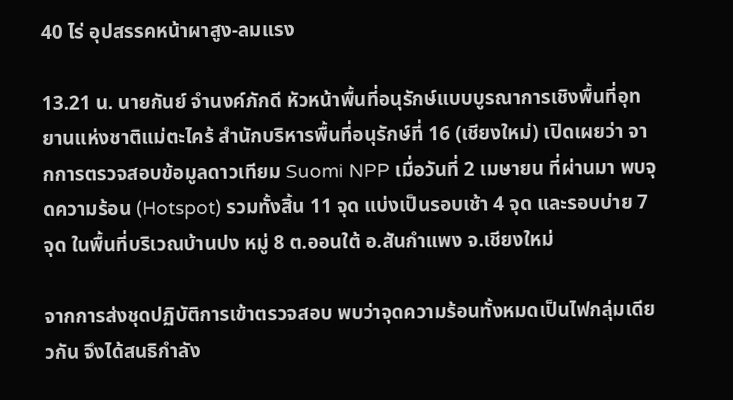40 ไร่ อุปสรรคหน้าผาสูง-ลมแรง

13.21 น. นายกันย์ จำนงค์ภักดี หัวหน้าพื้นที่อนุรักษ์แบบบูรณาการเชิงพื้นที่อุทยานแห่งชาติแม่ตะไคร้ สำนักบริหารพื้นที่อนุรักษ์ที่ 16 (เชียงใหม่) เปิดเผยว่า จากการตรวจสอบข้อมูลดาวเทียม Suomi NPP เมื่อวันที่ 2 เมษายน ที่ผ่านมา พบจุดความร้อน (Hotspot) รวมทั้งสิ้น 11 จุด แบ่งเป็นรอบเช้า 4 จุด และรอบบ่าย 7 จุด ในพื้นที่บริเวณบ้านปง หมู่ 8 ต.ออนใต้ อ.สันกำแพง จ.เชียงใหม่

จากการส่งชุดปฏิบัติการเข้าตรวจสอบ พบว่าจุดความร้อนทั้งหมดเป็นไฟกลุ่มเดียวกัน จึงได้สนธิกำลัง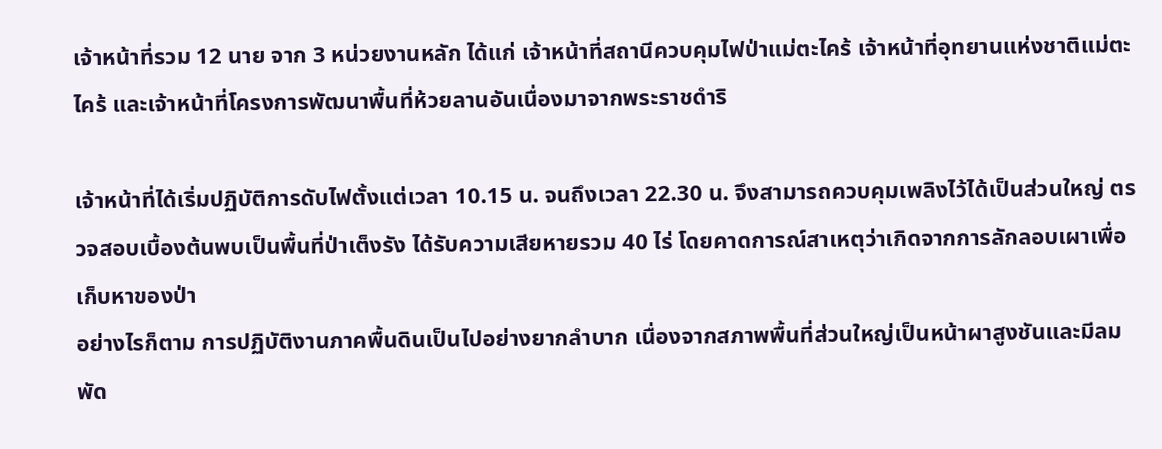เจ้าหน้าที่รวม 12 นาย จาก 3 หน่วยงานหลัก ได้แก่ เจ้าหน้าที่สถานีควบคุมไฟป่าแม่ตะไคร้ เจ้าหน้าที่อุทยานแห่งชาติแม่ตะไคร้ และเจ้าหน้าที่โครงการพัฒนาพื้นที่ห้วยลานอันเนื่องมาจากพระราชดำริ

เจ้าหน้าที่ได้เริ่มปฏิบัติการดับไฟตั้งแต่เวลา 10.15 น. จนถึงเวลา 22.30 น. จึงสามารถควบคุมเพลิงไว้ได้เป็นส่วนใหญ่ ตรวจสอบเบื้องต้นพบเป็นพื้นที่ป่าเต็งรัง ได้รับความเสียหายรวม 40 ไร่ โดยคาดการณ์สาเหตุว่าเกิดจากการลักลอบเผาเพื่อเก็บหาของป่า
อย่างไรก็ตาม การปฏิบัติงานภาคพื้นดินเป็นไปอย่างยากลำบาก เนื่องจากสภาพพื้นที่ส่วนใหญ่เป็นหน้าผาสูงชันและมีลมพัด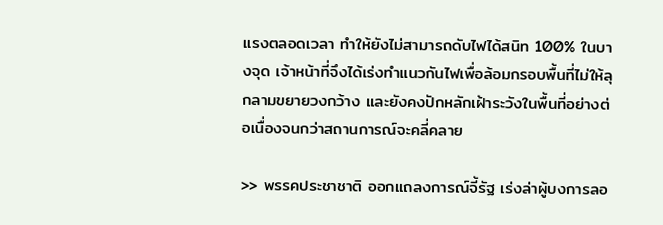แรงตลอดเวลา ทำให้ยังไม่สามารถดับไฟได้สนิท 100% ในบางจุด เจ้าหน้าที่จึงได้เร่งทำแนวกันไฟเพื่อล้อมกรอบพื้นที่ไม่ให้ลุกลามขยายวงกว้าง และยังคงปักหลักเฝ้าระวังในพื้นที่อย่างต่อเนื่องจนกว่าสถานการณ์จะคลี่คลาย

>> พรรคประชาชาติ ออกแถลงการณ์จี้รัฐ เร่งล่าผู้บงการลอ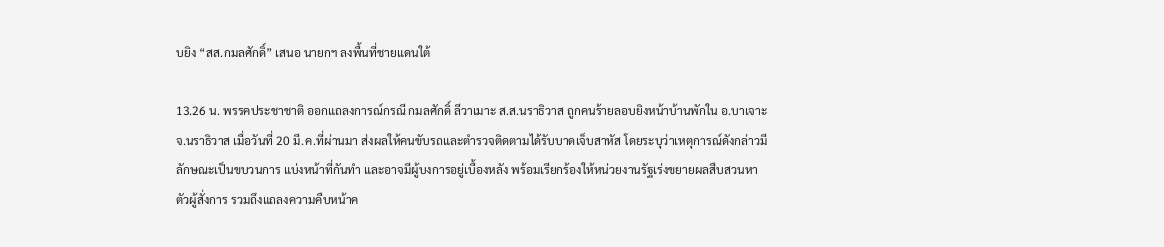บยิง “สส.กมลศักดิ์” เสนอ นายกฯ ลงพื้นที่ชายแดนใต้

13.26 น. พรรคประชาชาติ ออกแถลงการณ์กรณี กมลศักดิ์ ลีวาเมาะ ส.ส.นราธิวาส ถูกคนร้ายลอบยิงหน้าบ้านพักใน อ.บาเจาะ จ.นราธิวาส เมื่อวันที่ 20 มี.ค.ที่ผ่านมา ส่งผลให้คนขับรถและตำรวจติดตามได้รับบาดเจ็บสาหัส โดยระบุว่าเหตุการณ์ดังกล่าวมีลักษณะเป็นขบวนการ แบ่งหน้าที่กันทำ และอาจมีผู้บงการอยู่เบื้องหลัง พร้อมเรียกร้องให้หน่วยงานรัฐเร่งขยายผลสืบสวนหาตัวผู้สั่งการ รวมถึงแถลงความคืบหน้าค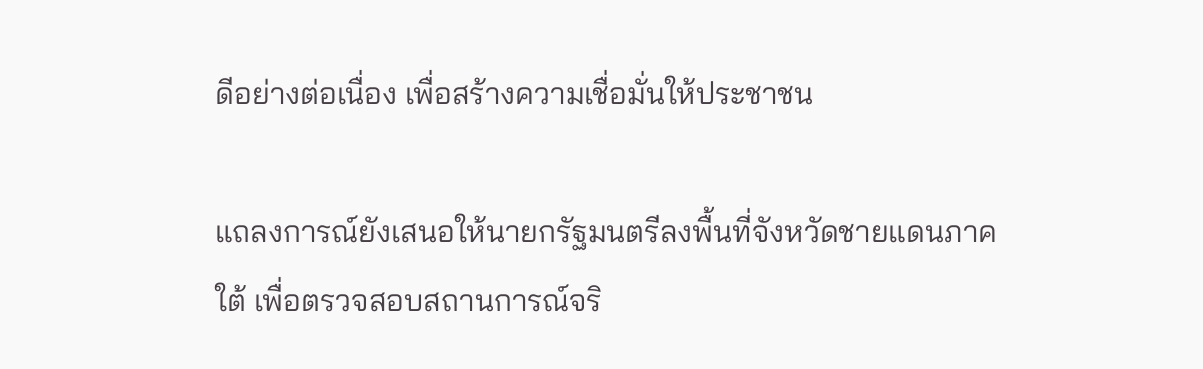ดีอย่างต่อเนื่อง เพื่อสร้างความเชื่อมั่นให้ประชาชน

แถลงการณ์ยังเสนอให้นายกรัฐมนตรีลงพื้นที่จังหวัดชายแดนภาคใต้ เพื่อตรวจสอบสถานการณ์จริ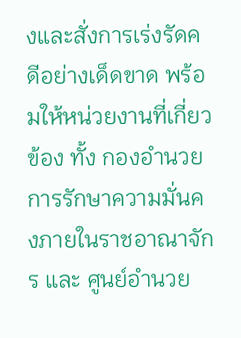งและสั่งการเร่งรัดคดีอย่างเด็ดขาด พร้อมให้หน่วยงานที่เกี่ยวข้อง ทั้ง กองอำนวยการรักษาความมั่นคงภายในราชอาณาจักร และ ศูนย์อำนวย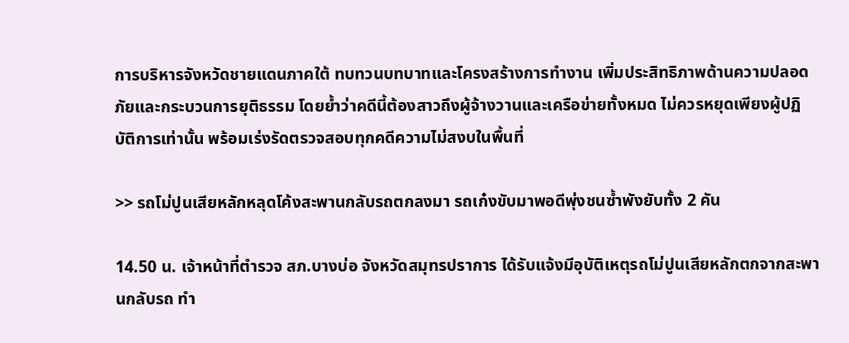การบริหารจังหวัดชายแดนภาคใต้ ทบทวนบทบาทและโครงสร้างการทำงาน เพิ่มประสิทธิภาพด้านความปลอดภัยและกระบวนการยุติธรรม โดยย้ำว่าคดีนี้ต้องสาวถึงผู้จ้างวานและเครือข่ายทั้งหมด ไม่ควรหยุดเพียงผู้ปฏิบัติการเท่านั้น พร้อมเร่งรัดตรวจสอบทุกคดีความไม่สงบในพื้นที่

>> รถโม่ปูนเสียหลักหลุดโค้งสะพานกลับรถตกลงมา รถเก๋งขับมาพอดีพุ่งชนซ้ำพังยับทั้ง 2 คัน

14.50 น. เจ้าหน้าที่ตำรวจ สภ.บางบ่อ จังหวัดสมุทรปราการ ได้รับแจ้งมีอุบัติเหตุรถโม่ปูนเสียหลักตกจากสะพานกลับรถ ทำ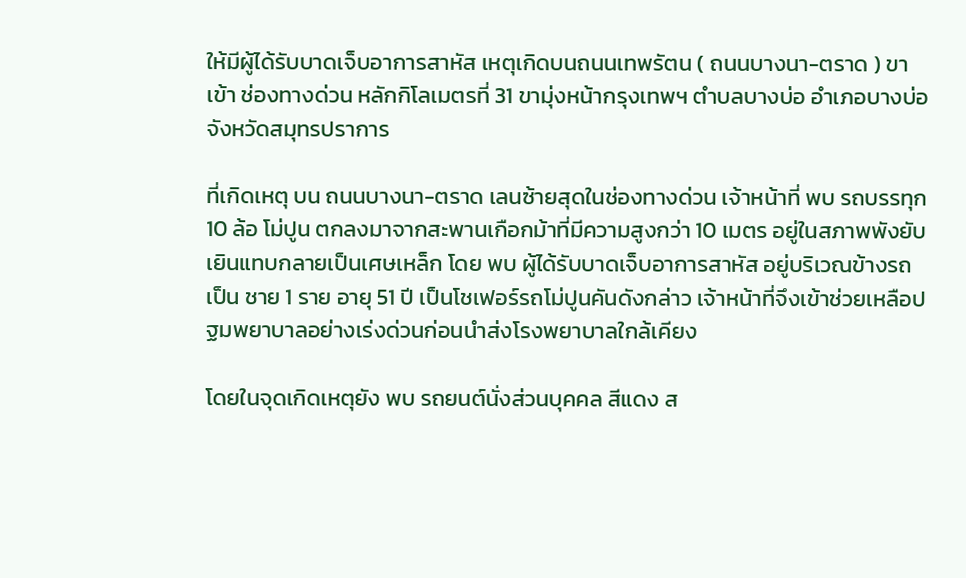ให้มีผู้ได้รับบาดเจ็บอาการสาหัส เหตุเกิดบนถนนเทพรัตน ( ถนนบางนา-ตราด ) ขาเข้า ช่องทางด่วน หลักกิโลเมตรที่ 31 ขามุ่งหน้ากรุงเทพฯ ตำบลบางบ่อ อำเภอบางบ่อ จังหวัดสมุทรปราการ

ที่เกิดเหตุ บน ถนนบางนา-ตราด เลนซ้ายสุดในช่องทางด่วน เจ้าหน้าที่ พบ รถบรรทุก 10 ล้อ โม่ปูน ตกลงมาจากสะพานเกือกม้าที่มีความสูงกว่า 10 เมตร อยู่ในสภาพพังยับเยินแทบกลายเป็นเศษเหล็ก โดย พบ ผู้ได้รับบาดเจ็บอาการสาหัส อยู่บริเวณข้างรถ เป็น ชาย 1 ราย อายุ 51 ปี เป็นโชเฟอร์รถโม่ปูนคันดังกล่าว เจ้าหน้าที่จึงเข้าช่วยเหลือปฐมพยาบาลอย่างเร่งด่วนก่อนนำส่งโรงพยาบาลใกล้เคียง

โดยในจุดเกิดเหตุยัง พบ รถยนต์นั่งส่วนบุคคล สีแดง ส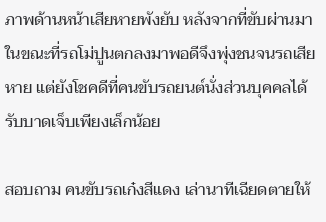ภาพด้านหน้าเสียหายพังยับ หลังจากที่ขับผ่านมาในขณะที่รถโม่ปูนตกลงมาพอดีจึงพุ่งชนจนรถเสียหาย แต่ยังโชคดีที่คนขับรถยนต์นั่งส่วนบุคคลได้รับบาดเจ็บเพียงเล็กน้อย

สอบถาม คนขับรถเก๋งสีแดง เล่านาทีเฉียดตายให้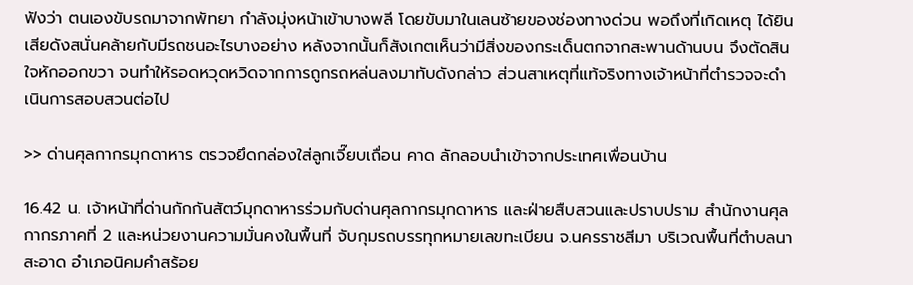ฟังว่า ตนเองขับรถมาจากพัทยา กำลังมุ่งหน้าเข้าบางพลี โดยขับมาในเลนซ้ายของช่องทางด่วน พอถึงที่เกิดเหตุ ได้ยินเสียดังสนั่นคล้ายกับมีรถชนอะไรบางอย่าง หลังจากนั้นก็สังเกตเห็นว่ามีสิ่งของกระเด็นตกจากสะพานด้านบน จึงตัดสินใจหักออกขวา จนทำให้รอดหวุดหวิดจากการถูกรถหล่นลงมาทับดังกล่าว ส่วนสาเหตุที่แท้จริงทางเจ้าหน้าที่ตำรวจจะดำเนินการสอบสวนต่อไป

>> ด่านศุลกากรมุกดาหาร ตรวจยึดกล่องใส่ลูกเจี๊ยบเถื่อน คาด ลักลอบนำเข้าจากประเทศเพื่อนบ้าน

16.42 น. เจ้าหน้าที่ด่านกักกันสัตว์มุกดาหารร่วมกับด่านศุลกากรมุกดาหาร และฝ่ายสืบสวนและปราบปราม สำนักงานศุลกากรภาคที่ 2 และหน่วยงานความมั่นคงในพื้นที่ จับกุมรถบรรทุกหมายเลขทะเบียน จ.นครราชสีมา บริเวณพื้นที่ตำบลนาสะอาด อำเภอนิคมคำสร้อย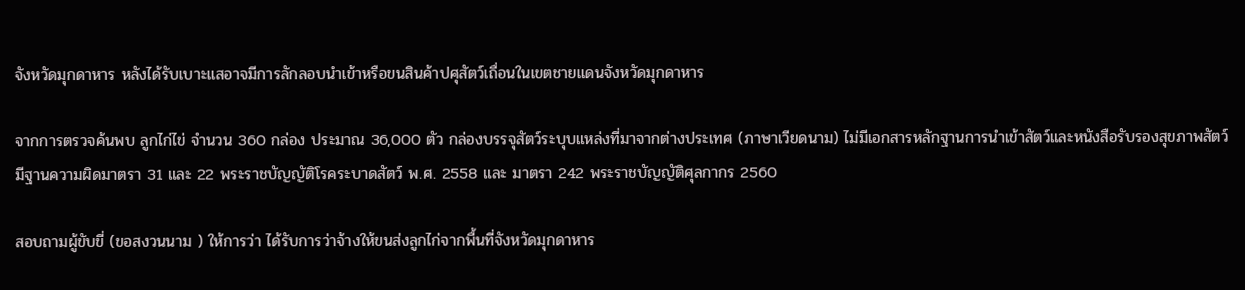จังหวัดมุกดาหาร หลังได้รับเบาะแสอาจมีการลักลอบนำเข้าหรือขนสินค้าปศุสัตว์เถื่อนในเขตชายแดนจังหวัดมุกดาหาร

จากการตรวจค้นพบ ลูกไก่ไข่ จำนวน 360 กล่อง ประมาณ 36,000 ตัว กล่องบรรจุสัตว์ระบุบแหล่งที่มาจากต่างประเทศ (ภาษาเวียดนาม) ไม่มีเอกสารหลักฐานการนำเข้าสัตว์และหนังสือรับรองสุขภาพสัตว์ มีฐานความผิดมาตรา 31 และ 22 พระราชบัญญัติโรคระบาดสัตว์ พ.ศ. 2558 และ มาตรา 242 พระราชบัญญัติศุลกากร 2560

สอบถามผู้ขับขี่ (ขอสงวนนาม ) ให้การว่า ได้รับการว่าจ้างให้ขนส่งลูกไก่จากพื้นที่จังหวัดมุกดาหาร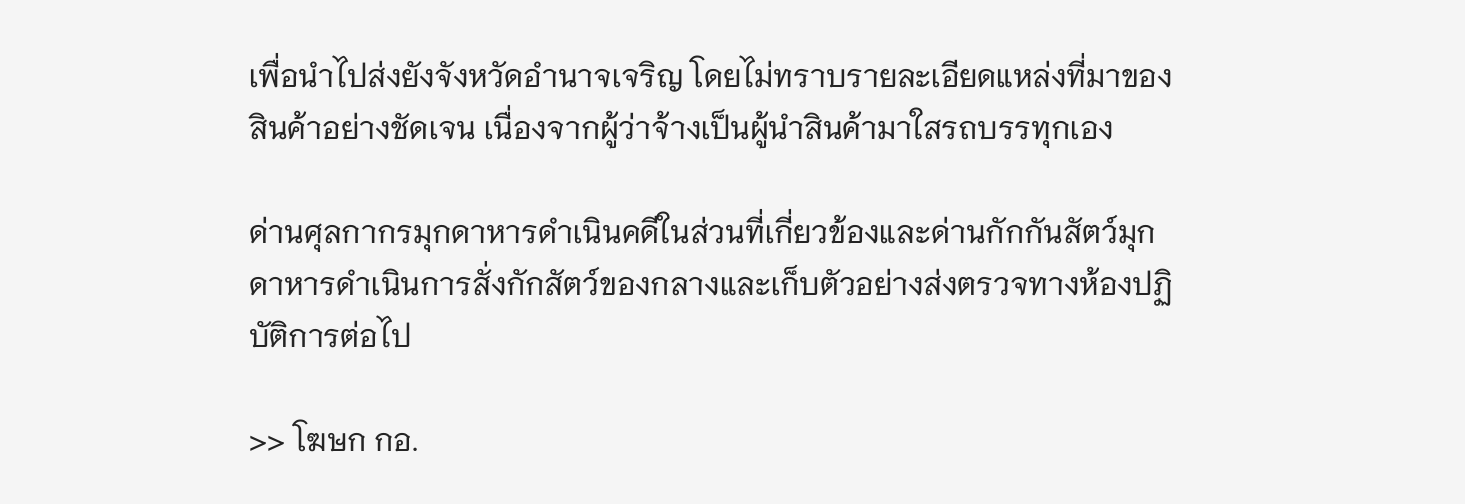เพื่อนำไปส่งยังจังหวัดอำนาจเจริญ โดยไม่ทราบรายละเอียดแหล่งที่มาของสินค้าอย่างชัดเจน เนื่องจากผู้ว่าจ้างเป็นผู้นำสินค้ามาใสรถบรรทุกเอง

ด่านศุลกากรมุกดาหารดำเนินคดีในส่วนที่เกี่ยวข้องและด่านกักกันสัตว์มุกดาหารดำเนินการสั่งกักสัตว์ของกลางและเก็บตัวอย่างส่งตรวจทางห้องปฏิบัติการต่อไป

>> โฆษก กอ.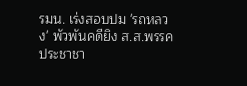รมน. เร่งสอบปม 'รถหลวง' พัวพันคดียิง ส.ส.พรรคประชาชา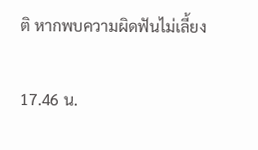ติ หากพบความผิดฟันไม่เลี้ยง

17.46 น.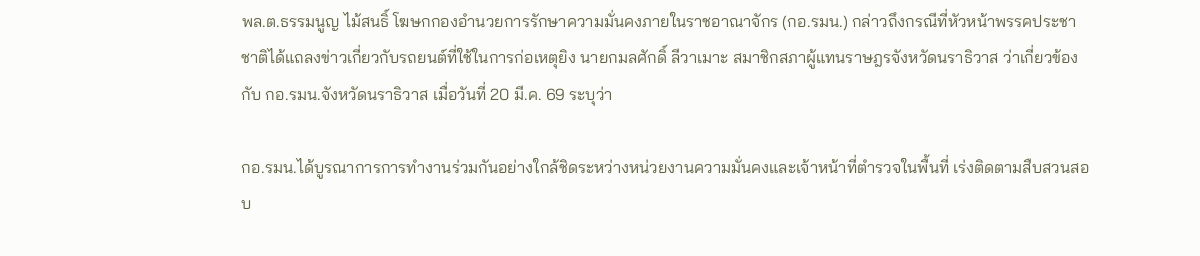พล.ต.ธรรมนูญ ไม้สนธิ์ โฆษกกองอำนวยการรักษาความมั่นคงภายในราชอาณาจักร (กอ.รมน.) กล่าวถึงกรณีที่หัวหน้าพรรคประชาชาติได้แถลงข่าวเกี่ยวกับรถยนต์ที่ใช้ในการก่อเหตุยิง นายกมลศักดิ์ ลีวาเมาะ สมาชิกสภาผู้แทนราษฎรจังหวัดนราธิวาส ว่าเกี่ยวข้องกับ กอ.รมน.จังหวัดนราธิวาส เมื่อวันที่ 20 มี.ค. 69 ระบุว่า

กอ.รมน.ได้บูรณาการการทำงานร่วมกันอย่างใกล้ชิดระหว่างหน่วยงานความมั่นคงและเจ้าหน้าที่ตำรวจในพื้นที่ เร่งติดตามสืบสวนสอบ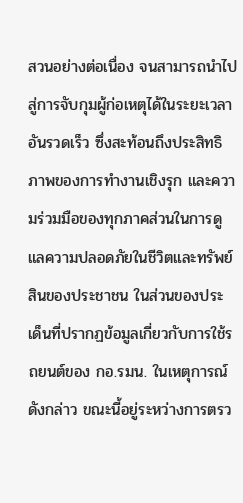สวนอย่างต่อเนื่อง จนสามารถนำไปสู่การจับกุมผู้ก่อเหตุได้ในระยะเวลาอันรวดเร็ว ซึ่งสะท้อนถึงประสิทธิภาพของการทำงานเชิงรุก และความร่วมมือของทุกภาคส่วนในการดูแลความปลอดภัยในชีวิตและทรัพย์สินของประชาชน ในส่วนของประเด็นที่ปรากฏข้อมูลเกี่ยวกับการใช้รถยนต์ของ กอ.รมน. ในเหตุการณ์ดังกล่าว ขณะนี้อยู่ระหว่างการตรว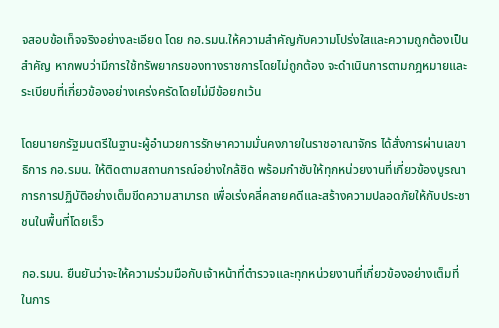จสอบข้อเท็จจริงอย่างละเอียด โดย กอ.รมน.ให้ความสำคัญกับความโปร่งใสและความถูกต้องเป็นสำคัญ หากพบว่ามีการใช้ทรัพยากรของทางราชการโดยไม่ถูกต้อง จะดำเนินการตามกฎหมายและระเบียบที่เกี่ยวข้องอย่างเคร่งครัดโดยไม่มีข้อยกเว้น

โดยนายกรัฐมนตรีในฐานะผู้อำนวยการรักษาความมั่นคงภายในราชอาณาจักร ได้สั่งการผ่านเลขาธิการ กอ.รมน. ให้ติดตามสถานการณ์อย่างใกล้ชิด พร้อมกำชับให้ทุกหน่วยงานที่เกี่ยวข้องบูรณาการการปฏิบัติอย่างเต็มขีดความสามารถ เพื่อเร่งคลี่คลายคดีและสร้างความปลอดภัยให้กับประชาชนในพื้นที่โดยเร็ว

กอ.รมน. ยืนยันว่าจะให้ความร่วมมือกับเจ้าหน้าที่ตำรวจและทุกหน่วยงานที่เกี่ยวข้องอย่างเต็มที่ ในการ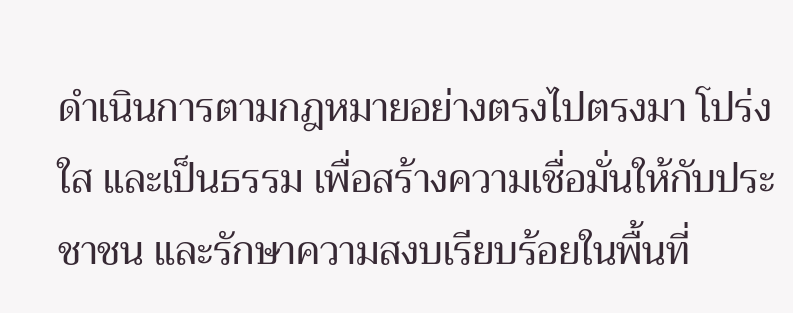ดำเนินการตามกฎหมายอย่างตรงไปตรงมา โปร่งใส และเป็นธรรม เพื่อสร้างความเชื่อมั่นให้กับประชาชน และรักษาความสงบเรียบร้อยในพื้นที่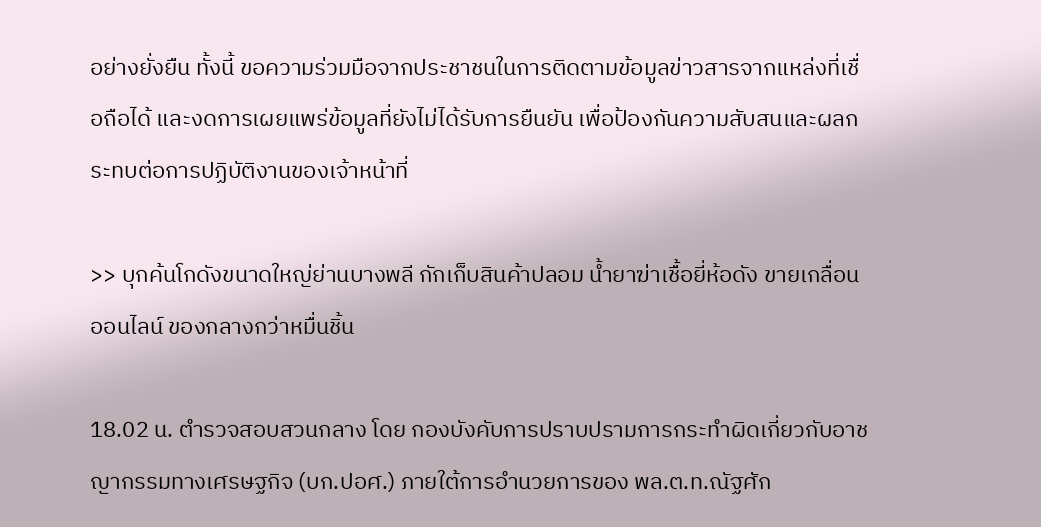อย่างยั่งยืน ทั้งนี้ ขอความร่วมมือจากประชาชนในการติดตามข้อมูลข่าวสารจากแหล่งที่เชื่อถือได้ และงดการเผยแพร่ข้อมูลที่ยังไม่ได้รับการยืนยัน เพื่อป้องกันความสับสนและผลกระทบต่อการปฏิบัติงานของเจ้าหน้าที่

>> บุกค้นโกดังขนาดใหญ่ย่านบางพลี กักเก็บสินค้าปลอม น้ำยาฆ่าเชื้อยี่ห้อดัง ขายเกลื่อนออนไลน์ ของกลางกว่าหมื่นชิ้น

18.02 น. ตำรวจสอบสวนกลาง โดย กองบังคับการปราบปรามการกระทำผิดเกี่ยวกับอาชญากรรมทางเศรษฐกิจ (บก.ปอศ.) ภายใต้การอำนวยการของ พล.ต.ท.ณัฐศัก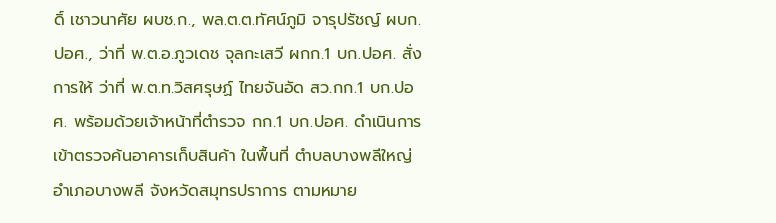ดิ์ เชาวนาศัย ผบช.ก., พล.ต.ต.ทัศน์ภูมิ จารุปรัชญ์ ผบก.ปอศ., ว่าที่ พ.ต.อ.ภูวเดช จุลกะเสวี ผกก.1 บก.ปอศ. สั่งการให้ ว่าที่ พ.ต.ท.วิสศรุษฏ์ ไทยจันอัด สว.กก.1 บก.ปอศ. พร้อมด้วยเจ้าหน้าที่ตำรวจ กก.1 บก.ปอศ. ดำเนินการเข้าตรวจค้นอาคารเก็บสินค้า ในพื้นที่ ตำบลบางพลีใหญ่ อำเภอบางพลี จังหวัดสมุทรปราการ ตามหมาย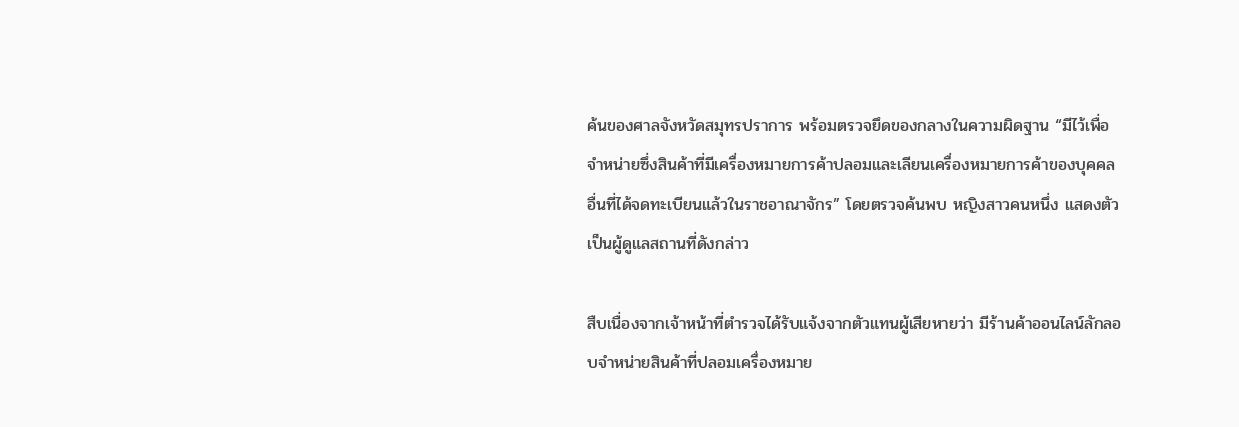ค้นของศาลจังหวัดสมุทรปราการ พร้อมตรวจยึดของกลางในความผิดฐาน “มีไว้เพื่อจำหน่ายซึ่งสินค้าที่มีเครื่องหมายการค้าปลอมและเลียนเครื่องหมายการค้าของบุคคลอื่นที่ได้จดทะเบียนแล้วในราชอาณาจักร” โดยตรวจค้นพบ หญิงสาวคนหนึ่ง แสดงตัวเป็นผู้ดูแลสถานที่ดังกล่าว

สืบเนื่องจากเจ้าหน้าที่ตำรวจได้รับแจ้งจากตัวแทนผู้เสียหายว่า มีร้านค้าออนไลน์ลักลอบจำหน่ายสินค้าที่ปลอมเครื่องหมาย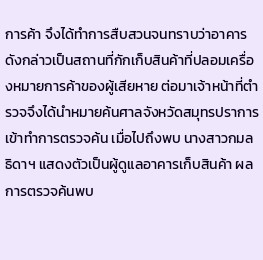การค้า จึงได้ทำการสืบสวนจนทราบว่าอาคารดังกล่าวเป็นสถานที่กักเก็บสินค้าที่ปลอมเครื่องหมายการค้าของผู้เสียหาย ต่อมาเจ้าหน้าที่ตำรวจจึงได้นำหมายค้นศาลจังหวัดสมุทรปราการเข้าทำการตรวจค้น เมื่อไปถึงพบ นางสาวกมลธิดาฯ แสดงตัวเป็นผู้ดูแลอาคารเก็บสินค้า ผลการตรวจค้นพบ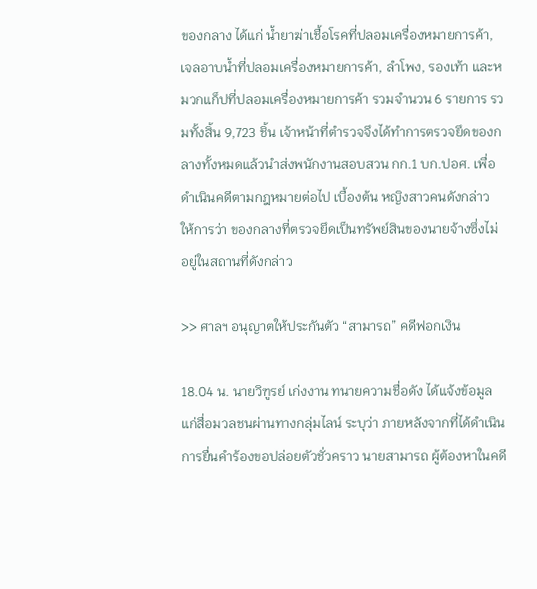ของกลาง ได้แก่ น้ำยาฆ่าเชื้อโรคที่ปลอมเครื่องหมายการค้า, เจลอาบน้ำที่ปลอมเครื่องหมายการค้า, ลำโพง, รองเท้า และหมวกแก็ปที่ปลอมเครื่องหมายการค้า รวมจำนวน 6 รายการ รวมทั้งสิ้น 9,723 ชิ้น เจ้าหน้าที่ตำรวจจึงได้ทำการตรวจยึดของกลางทั้งหมดแล้วนำส่งพนักงานสอบสวน กก.1 บก.ปอศ. เพื่อดำเนินคดีตามกฎหมายต่อไป เบื้องต้น หญิงสาวคนดังกล่าว ให้การว่า ของกลางที่ตรวจยึดเป็นทรัพย์สินของนายจ้างซึ่งไม่อยู่ในสถานที่ดังกล่าว

>> ศาลฯ อนุญาตให้ประกันตัว “สามารถ” คดีฟอกเงิน

18.04 น. นายวิฑูรย์ เก่งงาน ทนายความชื่อดัง ได้แจ้งข้อมูลแก่สื่อมวลชนผ่านทางกลุ่มไลน์ ระบุว่า ภายหลังจากที่ได้ดำเนินการยื่นคำร้องขอปล่อยตัวชั่วคราว นายสามารถ ผู้ต้องหาในคดี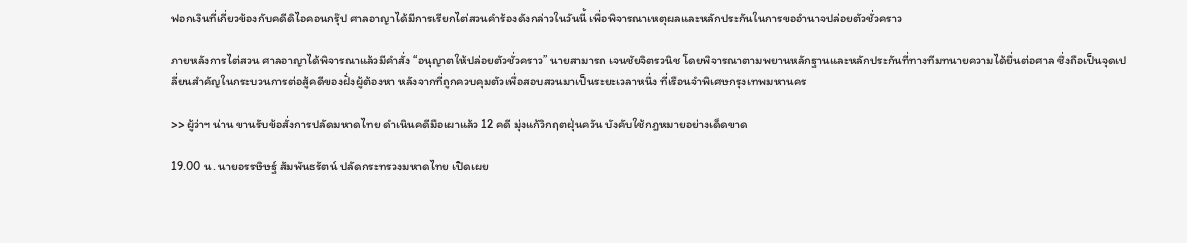ฟอกเงินที่เกี่ยวข้องกับคดีดิไอคอนกรุ๊ป ศาลอาญาได้มีการเรียกไต่สวนคำร้องดังกล่าวในวันนี้ เพื่อพิจารณาเหตุผลและหลักประกันในการขออำนาจปล่อยตัวชั่วคราว

ภายหลังการไต่สวน ศาลอาญาได้พิจารณาแล้วมีคำสั่ง “อนุญาตให้ปล่อยตัวชั่วคราว” นายสามารถ เจนชัยจิตรวนิช โดยพิจารณาตามพยานหลักฐานและหลักประกันที่ทางทีมทนายความได้ยื่นต่อศาล ซึ่งถือเป็นจุดเปลี่ยนสำคัญในกระบวนการต่อสู้คดีของฝั่งผู้ต้องหา หลังจากที่ถูกควบคุมตัวเพื่อสอบสวนมาเป็นระยะเวลาหนึ่ง ที่เรือนจำพิเศษกรุงเทพมหานคร

>> ผู้ว่าฯ น่าน ขานรับข้อสั่งการปลัดมหาดไทย ดำเนินคดีมือเผาแล้ว 12 คดี มุ่งแก้วิกฤตฝุ่นควัน บังคับใช้กฎหมายอย่างเด็ดขาด

19.00 น. นายอรรษิษฐ์ สัมพันธรัตน์ ปลัดกระทรวงมหาดไทย เปิดเผย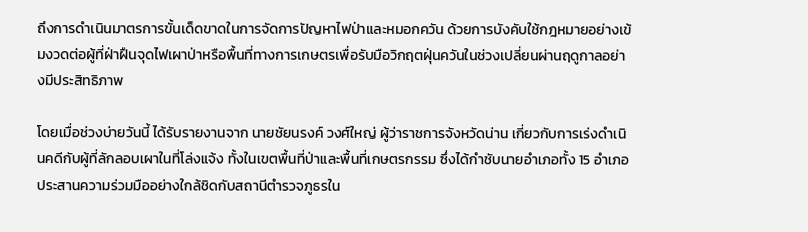ถึงการดำเนินมาตรการขั้นเด็ดขาดในการจัดการปัญหาไฟป่าและหมอกควัน ด้วยการบังคับใช้กฎหมายอย่างเข้มงวดต่อผู้ที่ฝ่าฝืนจุดไฟเผาป่าหรือพื้นที่ทางการเกษตรเพื่อรับมือวิกฤตฝุ่นควันในช่วงเปลี่ยนผ่านฤดูกาลอย่างมีประสิทธิภาพ

โดยเมื่อช่วงบ่ายวันนี้ ได้รับรายงานจาก นายชัยนรงค์ วงศ์ใหญ่ ผู้ว่าราชการจังหวัดน่าน เกี่ยวกับการเร่งดำเนินคดีกับผู้ที่ลักลอบเผาในที่โล่งแจ้ง ทั้งในเขตพื้นที่ป่าและพื้นที่เกษตรกรรม ซึ่งได้กำชับนายอำเภอทั้ง 15 อำเภอ ประสานความร่วมมืออย่างใกล้ชิดกับสถานีตำรวจภูธรใน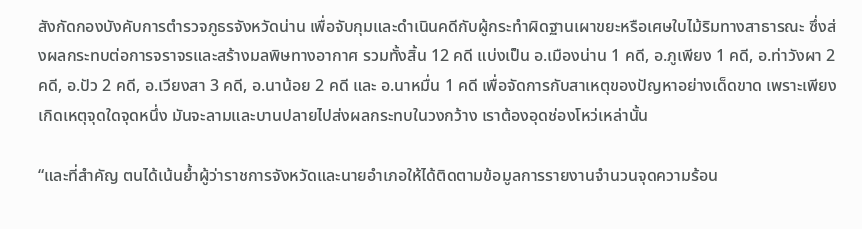สังกัดกองบังคับการตำรวจภูธรจังหวัดน่าน เพื่อจับกุมและดำเนินคดีกับผู้กระทำผิดฐานเผาขยะหรือเศษใบไม้ริมทางสาธารณะ ซึ่งส่งผลกระทบต่อการจราจรและสร้างมลพิษทางอากาศ รวมทั้งสิ้น 12 คดี แบ่งเป็น อ.เมืองน่าน 1 คดี, อ.ภูเพียง 1 คดี, อ.ท่าวังผา 2 คดี, อ.ปัว 2 คดี, อ.เวียงสา 3 คดี, อ.นาน้อย 2 คดี และ อ.นาหมื่น 1 คดี เพื่อจัดการกับสาเหตุของปัญหาอย่างเด็ดขาด เพราะเพียงเกิดเหตุจุดใดจุดหนึ่ง มันจะลามและบานปลายไปส่งผลกระทบในวงกว้าง เราต้องอุดช่องโหว่เหล่านั้น

“และที่สำคัญ ตนได้เน้นย้ำผู้ว่าราชการจังหวัดและนายอำเภอให้ได้ติดตามข้อมูลการรายงานจำนวนจุดความร้อน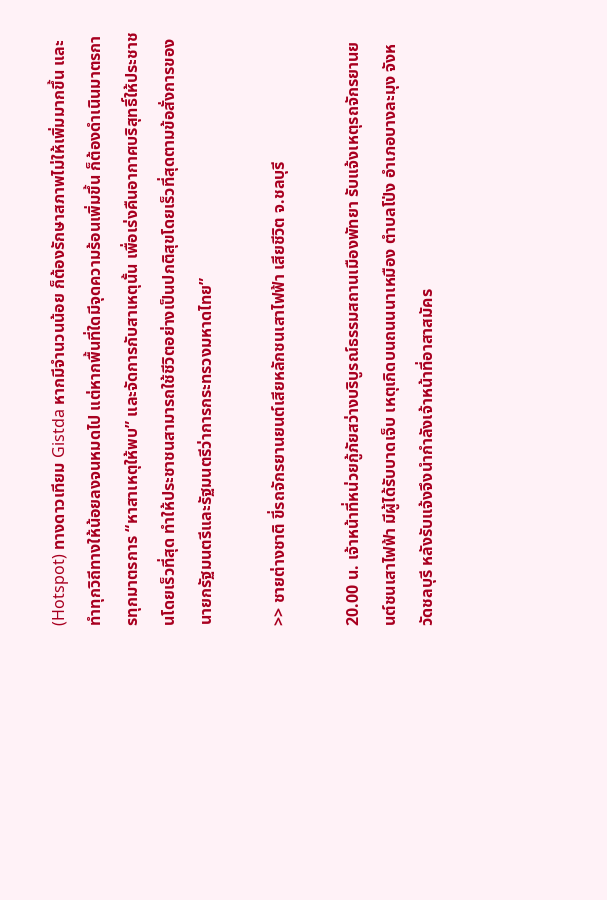(Hotspot) ทางดาวเทียม Gistda หากมีจำนวนน้อย ก็ต้องรักษาสภาพไม่ให้เพิ่มมากขึ้น และทำทุกวิถีทางให้น้อยลงจนหมดไป แต่หากพื้นที่ใดมีจุดความร้อนเพิ่มขึ้น ก็ต้องดำเนินมาตรการทุกมาตรการ “หาสาเหตุให้พบ” และจัดการกับสาเหตุนั้น เพื่อเร่งคืนอากาศบริสุทธิ์ให้ประชาชนโดยเร็วที่สุด ทำให้ประชาชนสามารถใช้ชีวิตอย่างเป็นปกติสุขโดยเร็วที่สุดตามข้อสั่งการของนายกรัฐมนตรีและรัฐมนตรีว่าการกระทรวงมหาดไทย”

>> ชายต่างชาติ ขี่รถจักรยานยนต์เสียหลักชนเสาไฟฟ้า เสียชีวิต จ.ชลบุรี

20.00 น. เจ้าหน้าที่หน่วยกู้ภัยสว่างบริบูรณ์ธรรมสถานเมืองพัทยา รับแจ้งเหตุรถจักรยานยนต์ชนเสาไฟฟ้า มีผู้ได้รับบาดเจ็บ เหตุเกิดบนถนนนาเหมือง ตำบลโป่ง อำเภอบางละมุง จังหวัดชลบุรี หลังรับแจ้งจึงนำกำลังเจ้าหน้าที่อาสาสมัคร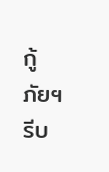กู้ภัยฯรีบ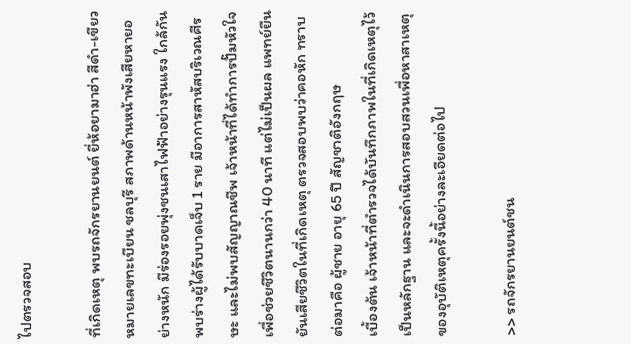ไปตรวจสอบ

ที่เกิดเหตุ พบรถจักรยานยนต์ ยี่ห้อยามาฮ่า สีดำ-เขียว หมายเลขทะเบียน ชลบุรี สภาพด้านหน้าพังเสียหายอย่างหนัก มีร่องรอยพุ่งชนเสาไฟฟ้าอย่างรุนแรง ใกล้กันพบร่างผู้ได้รับบาดเจ็บ 1 ราย มีอาการสาหัสบริเวณศีรษะ และไม่พบสัญญาณชีพ เจ้าหน้าที่ได้ทำการปั๊มหัวใจเพื่อช่วยชีวิตนานกว่า 40 นาที แต่ไม่เป็นผล แพทย์ยืนยันเสียชีวิตในที่เกิดเหตุ ตรวจสอบพบว่าคอหัก ทราบต่อมาคือ ผู้ชาย อายุ 65 ปี สัญชาติอังกฤษ
เบื้องต้น เจ้าหน้าที่ตำรวจได้บันทึกภาพในที่เกิดเหตุไว้เป็นหลักฐาน และจะดำเนินการสอบสวนเพื่อหาสาเหตุของอุบัติเหตุครั้งนี้อย่างละเอียดต่อไป

>> รถจักรยานยนต์ชน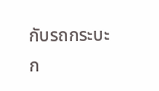กับรถกระบะ ก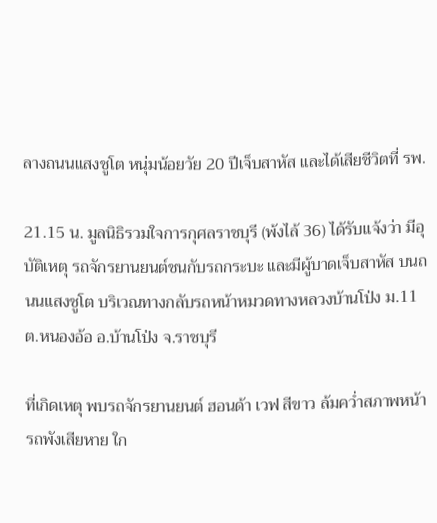ลางถนนแสงชูโต หนุ่มน้อยวัย 20 ปีเจ็บสาหัส และได้เสียชีวิตที่ รพ.

21.15 น. มูลนิธิรวมใจการกุศลราชบุรี (พ้งไล้ 36) ได้รับแจ้งว่า มีอุบัติเหตุ รถจักรยานยนต์ชนกับรถกระบะ และมีผู้บาดเจ็บสาหัส บนถนนแสงชูโต บริเวณทางกลับรถหน้าหมวดทางหลวงบ้านโป่ง ม.11 ต.หนองอ้อ อ.บ้านโป่ง จ.ราชบุรี

ที่เกิดเหตุ พบรถจักรยานยนต์ ฮอนด้า เวฟ สีขาว ล้มคว่ำสภาพหน้ารถพังเสียหาย ใก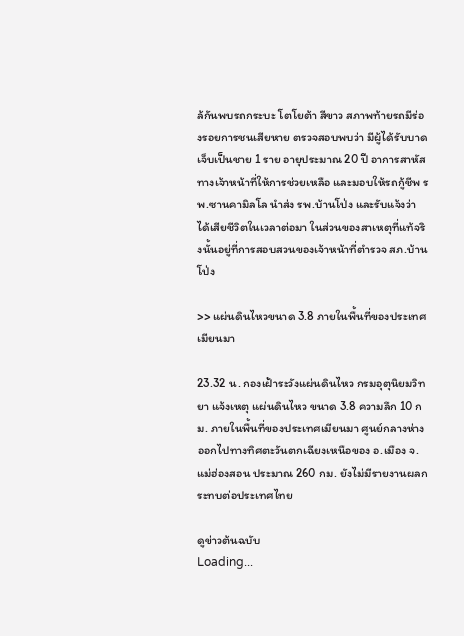ล้กันพบรถกระบะ โตโยต้า สีขาว สภาพท้ายรถมีร่องรอยการชนเสียหาย ตรวจสอบพบว่า มีผู้ได้รับบาดเจ็บเป็นชาย 1 ราย อายุประมาณ 20 ปี อาการสาหัสทางเจ้าหน้าที่ให้การช่วยเหลือ และมอบให้รถกู้ชีพ รพ.ซานคามิลโล นำส่ง รพ.บ้านโป่ง และรับแจ้งว่า ได้เสียชีวิตในเวลาต่อมา ในส่วนของสาเหตุที่แท้จริงนั้นอยู่ที่การสอบสวนของเจ้าหน้าที่ตำรวจ สภ.บ้านโป่ง

>> แผ่นดินไหวขนาด 3.8 ภายในพื้นที่ของประเทศเมียนมา

23.32 น. กองเฝ้าระวังแผ่นดินไหว กรมอุตุนิยมวิทยา แจ้งเหตุ แผ่นดินไหว ขนาด 3.8 ความลึก 10 กม. ภายในพื้นที่ของประเทศเมียนมา ศูนย์กลางห่างออกไปทางทิศตะวันตกเฉียงเหนือของ อ.เมือง จ.แม่ฮ่องสอน ประมาณ 260 กม. ยังไม่มีรายงานผลกระทบต่อประเทศไทย

ดูข่าวต้นฉบับ
Loading...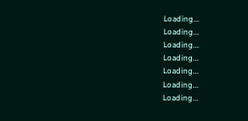Loading...
Loading...
Loading...
Loading...
Loading...
Loading...
Loading...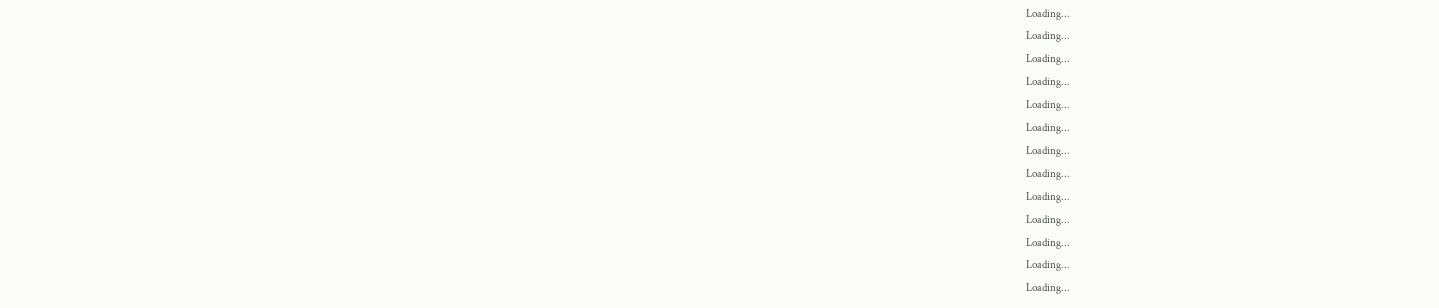Loading...
Loading...
Loading...
Loading...
Loading...
Loading...
Loading...
Loading...
Loading...
Loading...
Loading...
Loading...
Loading...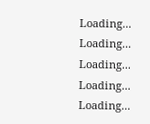Loading...
Loading...
Loading...
Loading...
Loading...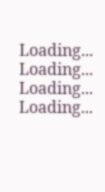Loading...
Loading...
Loading...
Loading...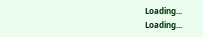Loading...
Loading...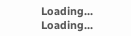Loading...
Loading...